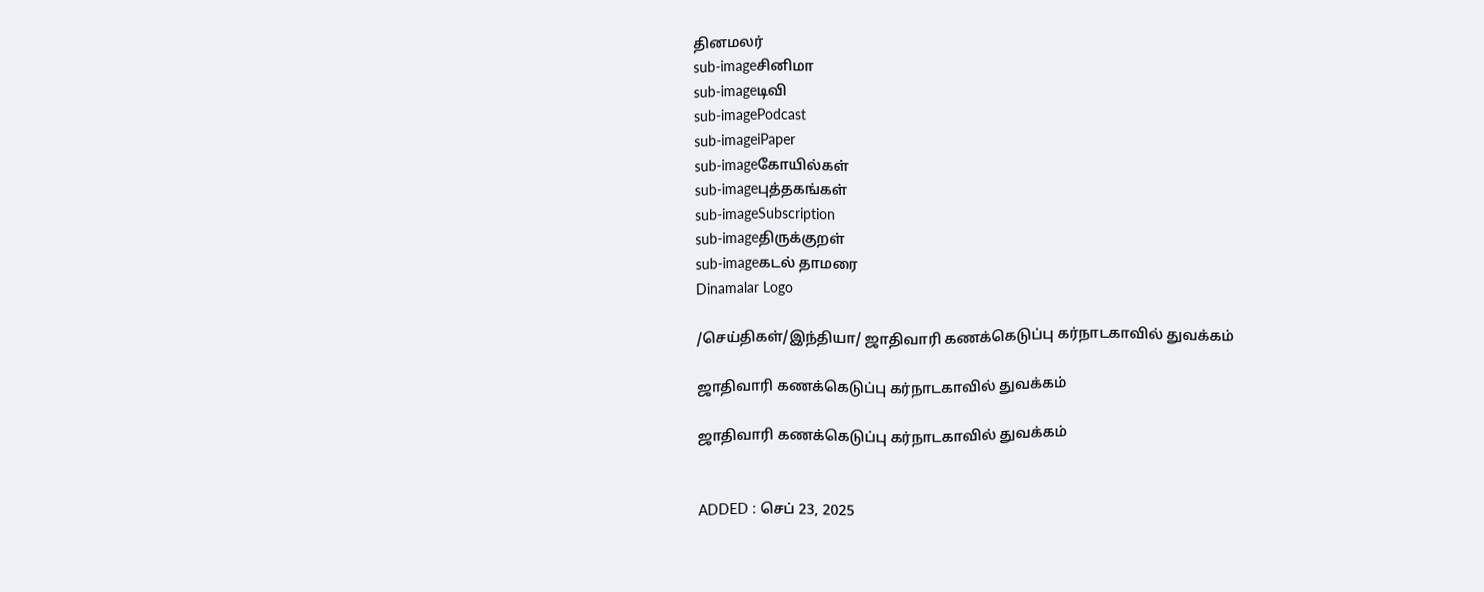தினமலர்
sub-imageசினிமா
sub-imageடிவி
sub-imagePodcast
sub-imageiPaper
sub-imageகோயில்கள்
sub-imageபுத்தகங்கள்
sub-imageSubscription
sub-imageதிருக்குறள்
sub-imageகடல் தாமரை
Dinamalar Logo

/செய்திகள்/இந்தியா/ ஜாதிவாரி கணக்கெடுப்பு கர்நாடகாவில் துவக்கம்

ஜாதிவாரி கணக்கெடுப்பு கர்நாடகாவில் துவக்கம்

ஜாதிவாரி கணக்கெடுப்பு கர்நாடகாவில் துவக்கம்


ADDED : செப் 23, 2025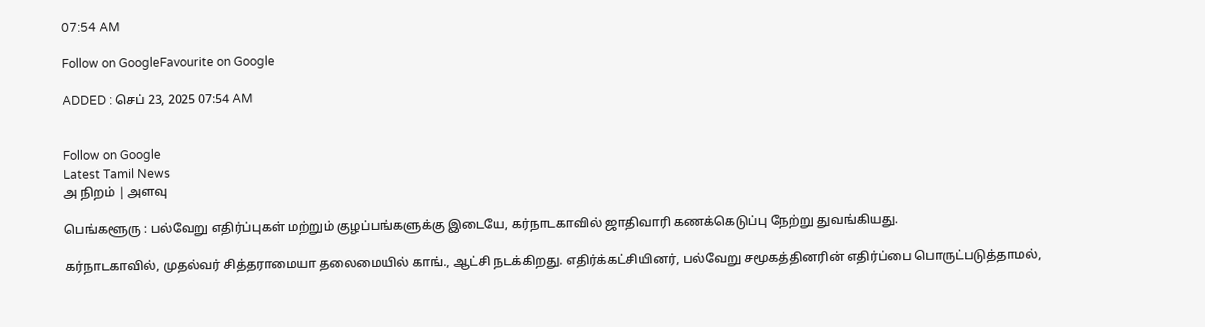07:54 AM

Follow on GoogleFavourite on Google

ADDED : செப் 23, 2025 07:54 AM


Follow on Google
Latest Tamil News
அ நிறம் | அளவு

பெங்களூரு : பல்வேறு எதிர்ப்புகள் மற்றும் குழப்பங்களுக்கு இடையே, கர்நாடகாவில் ஜாதிவாரி கணக்கெடுப்பு நேற்று துவங்கியது.

கர்நாடகாவில், முதல்வர் சித்தராமையா தலைமையில் காங்., ஆட்சி நடக்கிறது. எதிர்க்கட்சியினர், பல்வேறு சமூகத்தினரின் எதிர்ப்பை பொருட்படுத்தாமல்,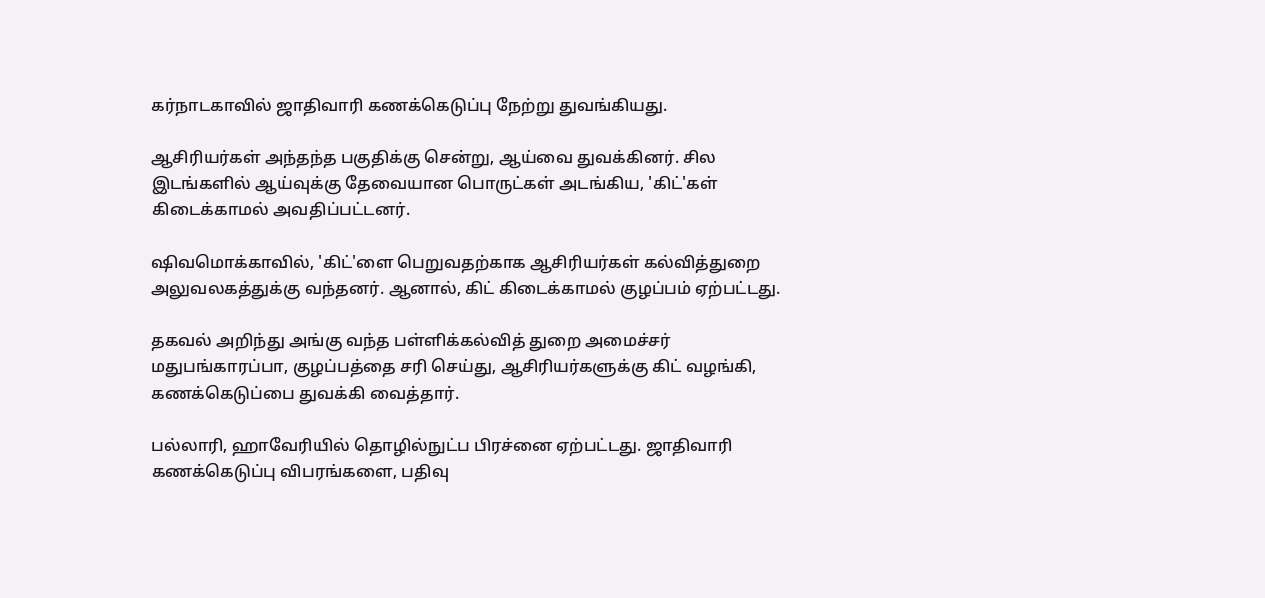கர்நாடகாவில் ஜாதிவாரி கணக்கெடுப்பு நேற்று துவங்கியது.

ஆசிரியர்கள் அந்தந்த பகுதிக்கு சென்று, ஆய்வை துவக்கினர். சில இடங்களில் ஆய்வுக்கு தேவையான பொருட்கள் அடங்கிய, 'கிட்'கள் கிடைக்காமல் அவதிப்பட்டனர்.

ஷிவமொக்காவில், 'கிட்'ளை பெறுவதற்காக ஆசிரியர்கள் கல்வித்துறை அலுவலகத்துக்கு வந்தனர். ஆனால், கிட் கிடைக்காமல் குழப்பம் ஏற்பட்டது.

தகவல் அறிந்து அங்கு வந்த பள்ளிக்கல்வித் துறை அமைச்சர் மதுபங்காரப்பா, குழப்பத்தை சரி செய்து, ஆசிரியர்களுக்கு கிட் வழங்கி, கணக்கெடுப்பை துவக்கி வைத்தார்.

பல்லாரி, ஹாவேரியில் தொழில்நுட்ப பிரச்னை ஏற்பட்டது. ஜாதிவாரி கணக்கெடுப்பு விபரங்களை, பதிவு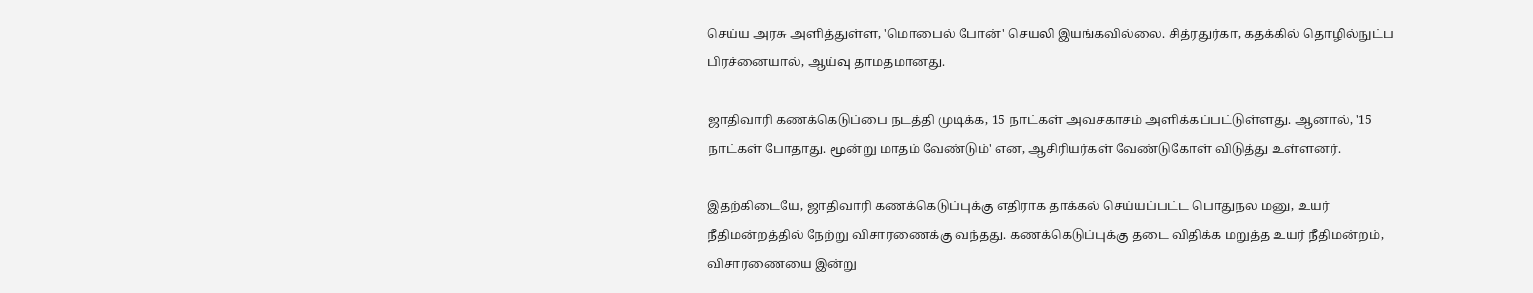செய்ய அரசு அளித்துள்ள, 'மொபைல் போன்' செயலி இயங்கவில்லை. சித்ரதுர்கா, கதக்கில் தொழில்நுட்ப பிரச்னையால், ஆய்வு தாமதமானது.

ஜாதிவாரி கணக்கெடுப்பை நடத்தி முடிக்க, 15 நாட்கள் அவசகாசம் அளிக்கப்பட்டுள்ளது. ஆனால், '15 நாட்கள் போதாது. மூன்று மாதம் வேண்டும்' என, ஆசிரியர்கள் வேண்டுகோள் விடுத்து உள்ளனர்.

இதற்கிடையே, ஜாதிவாரி கணக்கெடுப்புக்கு எதிராக தாக்கல் செய்யப்பட்ட பொதுநல மனு, உயர் நீதிமன்றத்தில் நேற்று விசாரணைக்கு வந்தது. கணக்கெடுப்புக்கு தடை விதிக்க மறுத்த உயர் நீதிமன்றம், விசாரணையை இன்று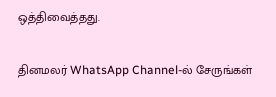ஒத்திவைத்தது.

தினமலர் WhatsApp Channel-ல் சேருங்கள்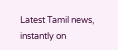Latest Tamil news, instantly on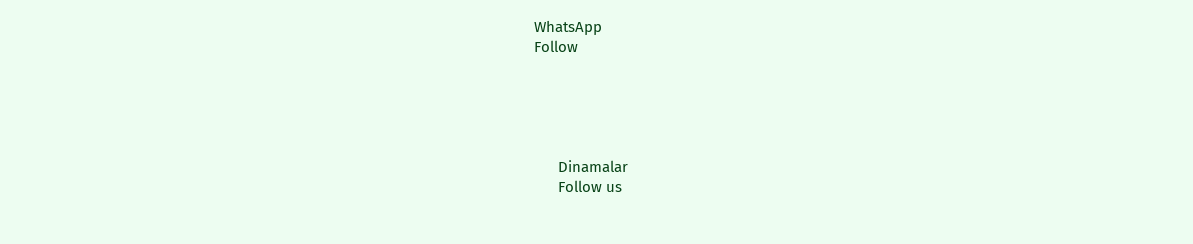WhatsApp
Follow





      Dinamalar
      Follow us